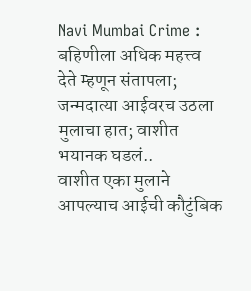Navi Mumbai Crime : बहिणीला अधिक महत्त्व देते म्हणून संतापला; जन्मदात्या आईवरच उठला मुलाचा हात; वाशीत भयानक घडलं..
वाशीत एका मुलाने आपल्याच आईची कौटुंबिक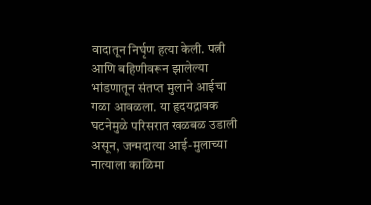वादातून निर्घृण हत्या केली. पत्नी आणि बहिणीवरून झालेल्या भांडणातून संतप्त मुलाने आईचा गळा आवळला. या हृदयद्रावक घटनेमुळे परिसरात खळबळ उडाली असून, जन्मदात्या आई-मुलाच्या नात्याला काळिमा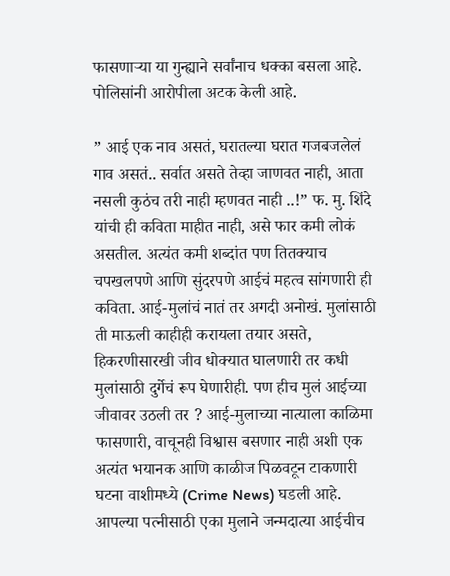फासणाऱ्या या गुन्ह्याने सर्वांनाच धक्का बसला आहे. पोलिसांनी आरोपीला अटक केली आहे.

” आई एक नाव असतं, घरातल्या घरात गजबजलेलं गाव असतं.. सर्वात असते तेव्हा जाणवत नाही, आता नसली कुठंच तरी नाही म्हणवत नाही ..!” फ. मु. शिंदे यांची ही कविता माहीत नाही, असे फार कमी लोकं असतील. अत्यंत कमी शब्दांत पण तितक्याच चपखलपणे आणि सुंदरपणे आईचं महत्व सांगणारी ही कविता. आई-मुलांचं नातं तर अगदी अनोखं. मुलांसाठी ती माऊली काहीही करायला तयार असते, हिकरणीसारखी जीव धोक्यात घालणारी तर कधी मुलांसाठी दुर्गेचं रूप घेणारीही. पण हीच मुलं आईच्या जीवावर उठली तर ? आई-मुलाच्या नात्याला काळिमा फासणारी, वाचूनही विश्वास बसणार नाही अशी एक अत्यंत भयानक आणि काळीज पिळवटून टाकणारी घटना वाशीमध्ये (Crime News) घडली आहे. आपल्या पत्नीसाठी एका मुलाने जन्मदात्या आईचीच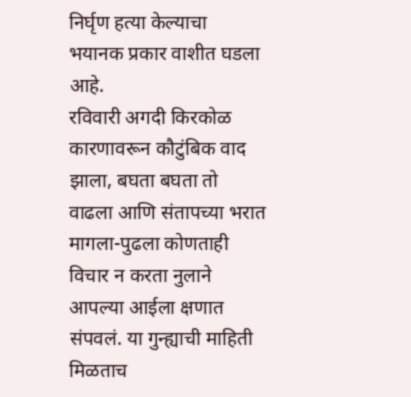निर्घृण हत्या केल्याचा भयानक प्रकार वाशीत घडला आहे.
रविवारी अगदी किरकोळ कारणावरून कौटुंबिक वाद झाला, बघता बघता तो वाढला आणि संतापच्या भरात मागला-पुढला कोणताही विचार न करता नुलाने आपल्या आईला क्षणात संपवलं. या गुन्ह्याची माहिती मिळताच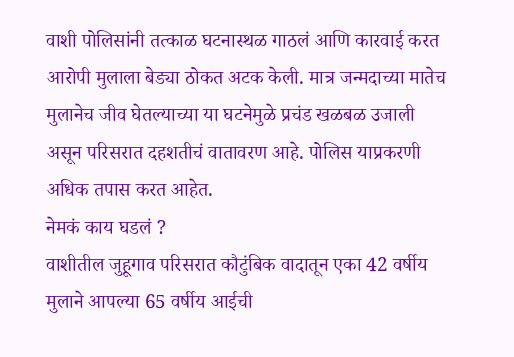वाशी पोलिसांनी तत्काळ घटनास्थळ गाठलं आणि कारवाई करत आरोपी मुलाला बेड्या ठोकत अटक केली. मात्र जन्मदाच्या मातेच मुलानेच जीव घेतल्याच्या या घटनेमुळे प्रचंड खळबळ उजाली असून परिसरात दहशतीचं वातावरण आहे. पोलिस याप्रकरणी अधिक तपास करत आहेत.
नेमकं काय घडलं ?
वाशीतील जुहूगाव परिसरात कौटुंबिक वादातून एका 42 वर्षीय मुलाने आपल्या 65 वर्षीय आईची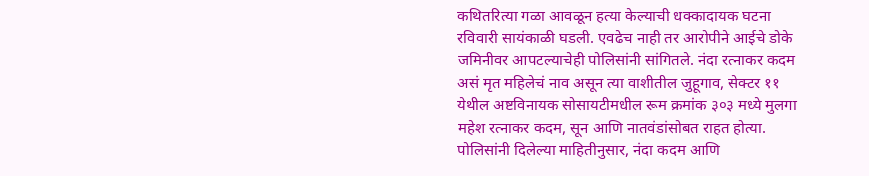कथितरित्या गळा आवळून हत्या केल्याची धक्कादायक घटना रविवारी सायंकाळी घडली. एवढेच नाही तर आरोपीने आईचे डोके जमिनीवर आपटल्याचेही पोलिसांनी सांगितले. नंदा रत्नाकर कदम असं मृत महिलेचं नाव असून त्या वाशीतील जुहूगाव, सेक्टर ११ येथील अष्टविनायक सोसायटीमधील रूम क्रमांक ३०३ मध्ये मुलगा महेश रत्नाकर कदम, सून आणि नातवंडांसोबत राहत होत्या.
पोलिसांनी दिलेल्या माहितीनुसार, नंदा कदम आणि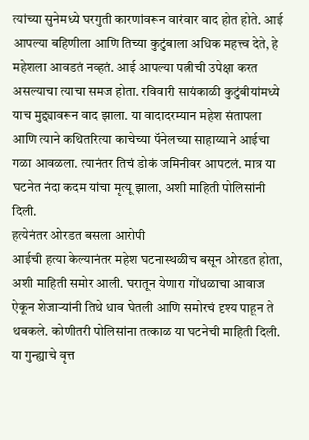त्यांच्या सुनेमध्ये घरगुती कारणांवरून वारंवार वाद होत होते. आई आपल्या बहिणीला आणि तिच्या कुटुंबाला अधिक महत्त्व देते, हे महेशला आवडतं नव्हतं. आई आपल्या पत्नीची उपेक्षा करत असल्याचा त्याचा समज होता. रविवारी सायंकाळी कुटुंबीयांमध्ये याच मुद्द्यावरून वाद झाला. या वादादरम्यान महेश संतापला आणि त्याने कथितरित्या काचेच्या पॅनेलच्या साहाय्याने आईचा गळा आवळला. त्यानंतर तिचं डोकं जमिनीवर आपटलं. मात्र या घटनेत नंदा कदम यांचा मृत्यू झाला, अशी माहिती पोलिसांनी दिली.
हत्येनंतर ओरडत बसला आरोपी
आईची हत्या केल्यानंतर महेश घटनास्थळीच बसून ओरडत होता, अशी माहिती समोर आली. घरातून येणारा गोंधळाचा आवाज ऐकून शेजाऱ्यांनी तिथे धाव घेतली आणि समोरचं दृश्य पाहून ते थबकले. कोणीतरी पोलिसांना तत्काळ या घटनेची माहिती दिली. या गुन्ह्याचे वृत्त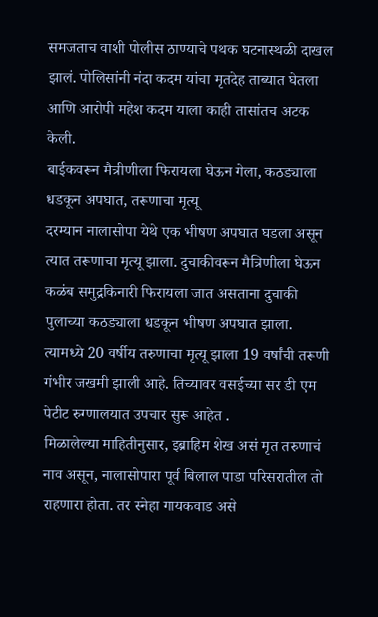समजताच वाशी पोलीस ठाण्याचे पथक घटनास्थळी दाखल झालं. पोलिसांनी नंदा कदम यांचा मृतदेह ताब्यात घेतला आणि आरोपी महेश कदम याला काही तासांतच अटक केली.
बाईकवरून मैत्रीणीला फिरायला घेऊन गेला, कठड्याला धडकून अपघात, तरूणाचा मृत्यू
दरम्यान नालासोपा येथे एक भीषण अपघात घडला असून त्यात तरूणाचा मृत्यू झाला. दुचाकीवरून मैत्रिणीला घेऊन कळंब समुद्रकिनारी फिरायला जात असताना दुचाकी पुलाच्या कठड्याला धडकून भीषण अपघात झाला. त्यामध्ये 20 वर्षीय तरुणाचा मृत्यू झाला 19 वर्षांची तरूणी गंभीर जखमी झाली आहे. तिच्यावर वसईच्या सर डी एम पेटीट रुग्णालयात उपचार सुरू आहेत .
मिळालेल्या माहितीनुसार, इब्राहिम शेख असं मृत तरुणाचं नाव असून, नालासोपारा पूर्व बिलाल पाडा परिसरातील तो राहणारा होता. तर स्नेहा गायकवाड असे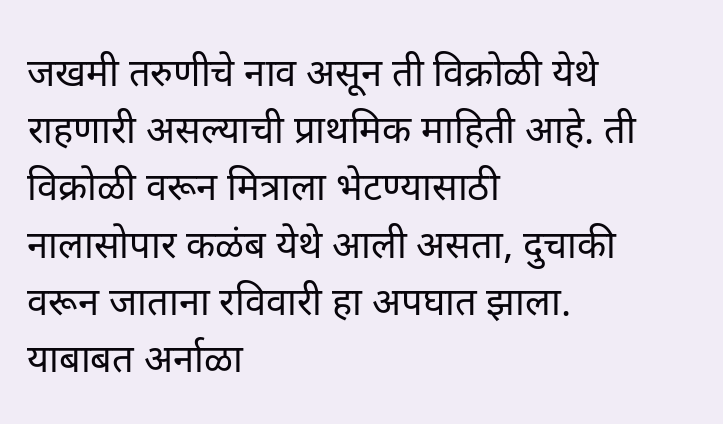जखमी तरुणीचे नाव असून ती विक्रोळी येथे राहणारी असल्याची प्राथमिक माहिती आहे. ती विक्रोळी वरून मित्राला भेटण्यासाठी नालासोपार कळंब येथे आली असता, दुचाकी वरून जाताना रविवारी हा अपघात झाला. याबाबत अर्नाळा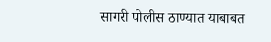सागरी पोलीस ठाण्यात याबाबत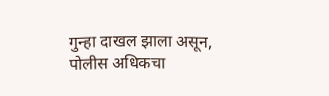गुन्हा दाखल झाला असून, पोलीस अधिकचा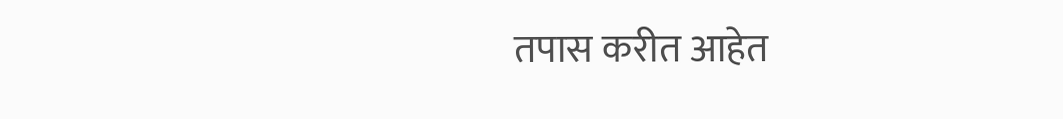तपास करीत आहेत